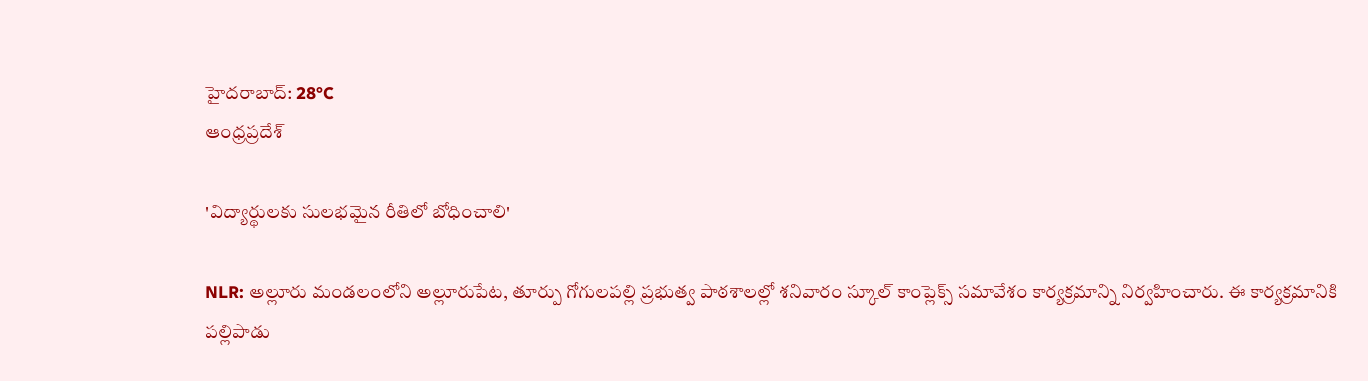హైదరాబాద్: 28°C
ఆంధ్రప్రదేశ్

'విద్యార్థులకు సులభమైన రీతిలో బోధించాలి'

NLR: అల్లూరు మండలంలోని అల్లూరుపేట, తూర్పు గోగులపల్లి ప్రభుత్వ పాఠశాలల్లో శనివారం స్కూల్ కాంప్లెక్స్ సమావేశం కార్యక్రమాన్ని నిర్వహించారు. ఈ కార్యక్రమానికి పల్లిపాడు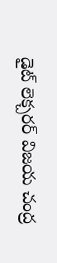డైట్ లెక్చరర్ విజయ చంద్ర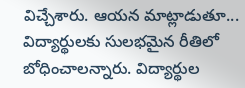విచ్చేశారు. ఆయన మాట్లాడుతూ... విద్యార్థులకు సులభమైన రీతిలో బోధించాలన్నారు. విద్యార్థుల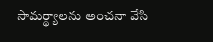సామర్థ్యాలను అంచనా వేసి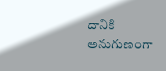దానికి అనుగుణంగా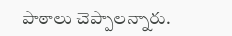పాఠాలు చెప్పాలన్నారు.